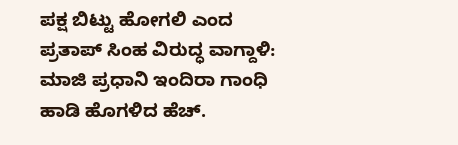ಪಕ್ಷ ಬಿಟ್ಟು ಹೋಗಲಿ ಎಂದ ಪ್ರತಾಪ್ ಸಿಂಹ ವಿರುದ್ಧ ವಾಗ್ದಾಳಿ: ಮಾಜಿ ಪ್ರಧಾನಿ ಇಂದಿರಾ ಗಾಂಧಿ ಹಾಡಿ ಹೊಗಳಿದ ಹೆಚ್.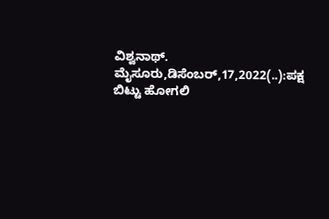ವಿಶ್ವನಾಥ್. ಮೈಸೂರು,ಡಿಸೆಂಬರ್,17,2022(..):ಪಕ್ಷ ಬಿಟ್ಟು ಹೋಗಲಿ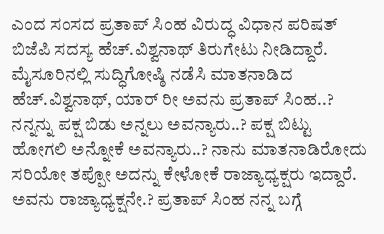ಎಂದ ಸಂಸದ ಪ್ರತಾಪ್ ಸಿಂಹ ವಿರುದ್ಧ ವಿಧಾನ ಪರಿಷತ್ ಬಿಜೆಪಿ ಸದಸ್ಯ ಹೆಚ್.ವಿಶ್ವನಾಥ್ ತಿರುಗೇಟು ನೀಡಿದ್ದಾರೆ. ಮೈಸೂರಿನಲ್ಲಿ ಸುದ್ಧಿಗೋಷ್ಠಿ ನಡೆಸಿ ಮಾತನಾಡಿದ ಹೆಚ್.ವಿಶ್ವನಾಥ್, ಯಾರ್ ರೀ ಅವನು ಪ್ರತಾಪ್ ಸಿಂಹ..? ನನ್ನನ್ನು ಪಕ್ಷ ಬಿಡು ಅನ್ನಲು ಅವನ್ಯಾರು..? ಪಕ್ಷ ಬಿಟ್ಟು ಹೋಗಲಿ ಅನ್ನೋಕೆ ಅವನ್ಯಾರು..? ನಾನು ಮಾತನಾಡಿರೋದು ಸರಿಯೋ ತಪ್ಪೋ ಅದನ್ನು ಕೇಳೋಕೆ ರಾಜ್ಯಾಧ್ಯಕ್ಷರು ಇದ್ದಾರೆ. ಅವನು ರಾಜ್ಯಾಧ್ಯಕ್ಷನೇ.? ಪ್ರತಾಪ್ ಸಿಂಹ ನನ್ನ ಬಗ್ಗೆ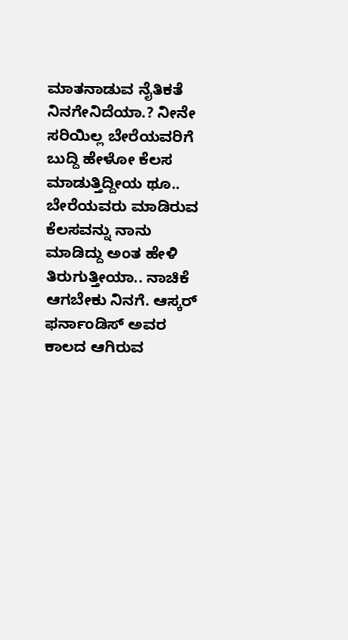ಮಾತನಾಡುವ ನೈತಿಕತೆ ನಿನಗೇನಿದೆಯಾ.? ನೀನೇ ಸರಿಯಿಲ್ಲ ಬೇರೆಯವರಿಗೆ ಬುದ್ದಿ ಹೇಳೋ ಕೆಲಸ ಮಾಡುತ್ತಿದ್ದೀಯ ಥೂ.. ಬೇರೆಯವರು ಮಾಡಿರುವ ಕೆಲಸವನ್ನು ನಾನು ಮಾಡಿದ್ದು ಅಂತ ಹೇಳಿ ತಿರುಗುತ್ತೀಯಾ.. ನಾಚಿಕೆ ಆಗಬೇಕು ನಿನಗೆ. ಆಸ್ಕರ್‌ ಫರ್ನಾಂಡಿಸ್ ಅವರ ಕಾಲದ ಆಗಿರುವ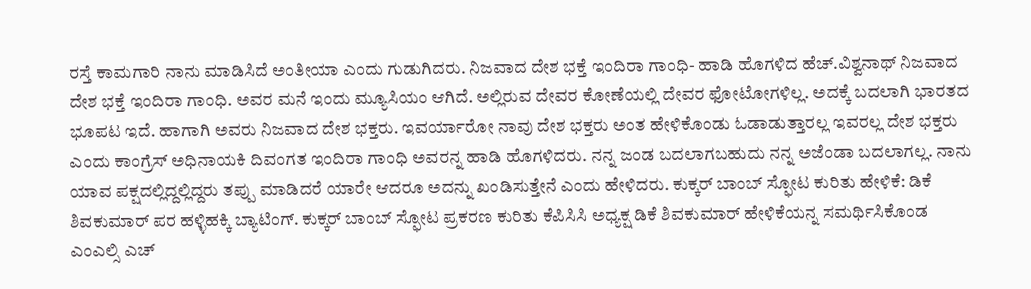ರಸ್ತೆ ಕಾಮಗಾರಿ ನಾನು ಮಾಡಿಸಿದೆ ಅಂತೀಯಾ ಎಂದು ಗುಡುಗಿದರು. ನಿಜವಾದ ದೇಶ ಭಕ್ತೆ ಇಂದಿರಾ ಗಾಂಧಿ- ಹಾಡಿ ಹೊಗಳಿದ ಹೆಚ್.ವಿಶ್ವನಾಥ್ ನಿಜವಾದ ದೇಶ ಭಕ್ತೆ ಇಂದಿರಾ ಗಾಂಧಿ. ಅವರ ಮನೆ ಇಂದು ಮ್ಯೂಸಿಯಂ ಆಗಿದೆ. ಅಲ್ಲಿರುವ ದೇವರ ಕೋಣೆಯಲ್ಲಿ ದೇವರ ಫೋಟೋಗಳಿಲ್ಲ. ಅದಕ್ಕೆ ಬದಲಾಗಿ ಭಾರತದ ಭೂಪಟ ಇದೆ. ಹಾಗಾಗಿ ಅವರು ನಿಜವಾದ ದೇಶ ಭಕ್ತರು. ಇವರ್ಯಾರೋ ನಾವು ದೇಶ ಭಕ್ತರು ಅಂತ ಹೇಳಿಕೊಂಡು ಓಡಾಡುತ್ತಾರಲ್ಲ ಇವರಲ್ಲ ದೇಶ ಭಕ್ತರು ಎಂದು ಕಾಂಗ್ರೆಸ್ ಅಧಿನಾಯಕಿ ದಿವಂಗತ ಇಂದಿರಾ ಗಾಂಧಿ ಅವರನ್ನ ಹಾಡಿ ಹೊಗಳಿದರು. ನನ್ನ ಜಂಡ ಬದಲಾಗಬಹುದು ನನ್ನ ಅಜೆಂಡಾ ಬದಲಾಗಲ್ಲ. ನಾನು ಯಾವ ಪಕ್ಷದಲ್ಲಿದ್ದಲ್ಲಿದ್ದರು ತಪ್ಪು ಮಾಡಿದರೆ ಯಾರೇ ಆದರೂ ಅದನ್ನು ಖಂಡಿಸುತ್ತೇನೆ ಎಂದು ಹೇಳಿದರು. ಕುಕ್ಕರ್ ಬಾಂಬ್ ಸ್ಫೋಟ ಕುರಿತು ಹೇಳಿಕೆ: ಡಿಕೆ ಶಿವಕುಮಾರ್ ಪರ ಹಳ್ಳಿಹಕ್ಕಿ ಬ್ಯಾಟಿಂಗ್. ಕುಕ್ಕರ್ ಬಾಂಬ್ ಸ್ಫೋಟ ಪ್ರಕರಣ ಕುರಿತು ಕೆಪಿಸಿಸಿ ಅಧ್ಯಕ್ಷ ಡಿಕೆ ಶಿವಕುಮಾರ್ ಹೇಳಿಕೆಯನ್ನ ಸಮರ್ಥಿಸಿಕೊಂಡ ಎಂಎಲ್ಸಿ ಎಚ್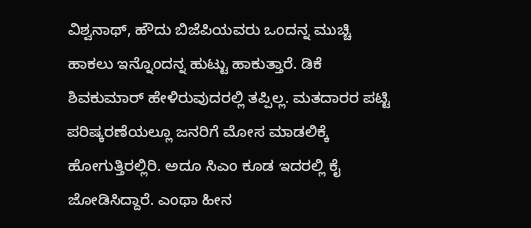ವಿಶ್ವನಾಥ್, ಹೌದು ಬಿಜೆಪಿಯವರು ಒಂದನ್ನ ಮುಚ್ಚಿ ಹಾಕಲು ಇನ್ನೊಂದನ್ನ ಹುಟ್ಟು ಹಾಕುತ್ತಾರೆ. ಡಿಕೆ ಶಿವಕುಮಾರ್ ಹೇಳಿರುವುದರಲ್ಲಿ ತಪ್ಪಿಲ್ಲ. ಮತದಾರರ ಪಟ್ಟಿ ಪರಿಷ್ಕರಣೆಯಲ್ಲೂ ಜನರಿಗೆ ಮೋಸ ಮಾಡಲಿಕ್ಕೆ ಹೋಗುತ್ತಿರಲ್ಲಿರಿ. ಅದೂ ಸಿಎಂ ಕೂಡ ಇದರಲ್ಲಿ ಕೈ ಜೋಡಿಸಿದ್ದಾರೆ. ಎಂಥಾ ಹೀನ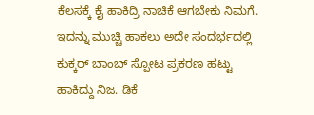ಕೆಲಸಕ್ಕೆ ಕೈ ಹಾಕಿದ್ರಿ ನಾಚಿಕೆ ಆಗಬೇಕು ನಿಮಗೆ. ಇದನ್ನು ಮುಚ್ಚಿ ಹಾಕಲು ಅದೇ ಸಂದರ್ಭದಲ್ಲಿ ಕುಕ್ಕರ್ ಬಾಂಬ್ ಸ್ಪೋಟ ಪ್ರಕರಣ ಹಟ್ಟು ಹಾಕಿದ್ದು ನಿಜ. ಡಿಕೆ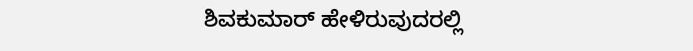ಶಿವಕುಮಾರ್ ಹೇಳಿರುವುದರಲ್ಲಿ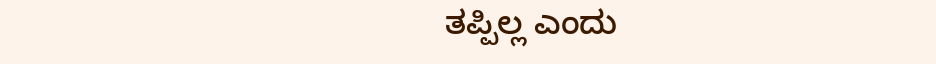ತಪ್ಪಿಲ್ಲ ಎಂದು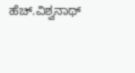ಹೆಚ್.ವಿಶ್ವನಾಥ್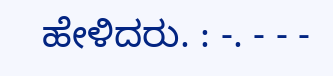ಹೇಳಿದರು. : -. - - -